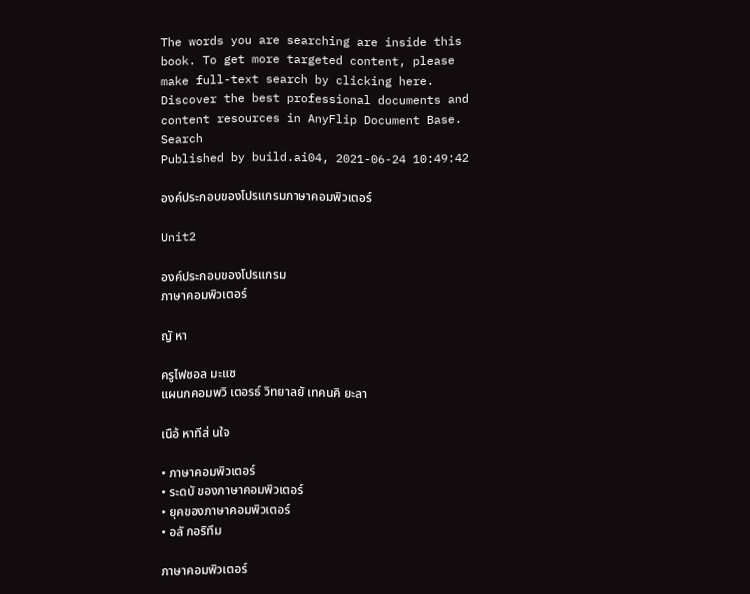The words you are searching are inside this book. To get more targeted content, please make full-text search by clicking here.
Discover the best professional documents and content resources in AnyFlip Document Base.
Search
Published by build.ai04, 2021-06-24 10:49:42

องค์ประกอบของโปรแกรมภาษาคอมพิวเตอร์

Unit2

องค์ประกอบของโปรแกรม
ภาษาคอมพิวเตอร์

ญั หา

ครูไฟซอล มะแซ
แผนกคอมพวิ เตอรธ์ วิทยาลยั เทคนคิ ยะลา

เนือ้ หาทีส่ นใจ

• ภาษาคอมพิวเตอร์
• ระดบั ของภาษาคอมพิวเตอร์
• ยุคของภาษาคอมพิวเตอร์
• อลั กอริทึม

ภาษาคอมพิวเตอร์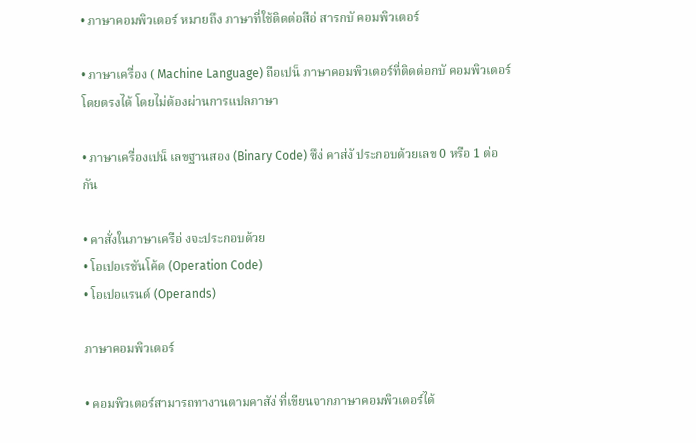• ภาษาคอมพิวเตอร์ หมายถึง ภาษาที่ใช้ติดต่อสือ่ สารกบั คอมพิวเตอร์

• ภาษาเครื่อง ( Machine Language) ถือเปน็ ภาษาคอมพิวเตอร์ที่ติดต่อกบั คอมพิวเตอร์
โดยตรงได้ โดยไม่ต้องผ่านการแปลภาษา

• ภาษาเครื่องเปน็ เลขฐานสอง (Binary Code) ซึง่ คาส่งั ประกอบด้วยเลข 0 หรือ 1 ต่อ
กัน

• คาสั่งในภาษาเครือ่ งจะประกอบด้วย
• โอเปอเรชันโค้ด (Operation Code)
• โอเปอแรนด์ (Operands)

ภาษาคอมพิวเตอร์

• คอมพิวเตอร์สามารถทางานตามคาสัง่ ที่เขียนจากภาษาคอมพิวเตอร์ได้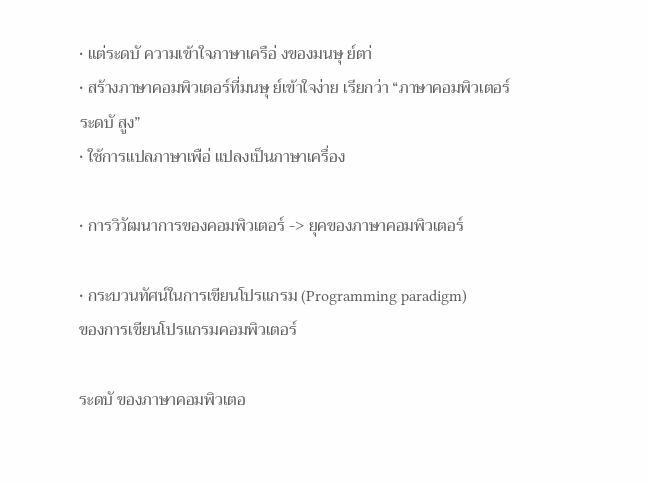• แต่ระดบั ความเข้าใจภาษาเครือ่ งของมนษุ ย์ตา่
• สร้างภาษาคอมพิวเตอร์ที่มนษุ ย์เข้าใจง่าย เรียกว่า “ภาษาคอมพิวเตอร์
ระดบั สูง”
• ใช้การแปลภาษาเพือ่ แปลงเป็นภาษาเครื่อง

• การวิวัฒนาการของคอมพิวเตอร์ -> ยุคของภาษาคอมพิวเตอร์

• กระบวนทัศน์ในการเขียนโปรแกรม (Programming paradigm)
ของการเขียนโปรแกรมคอมพิวเตอร์

ระดบั ของภาษาคอมพิวเตอ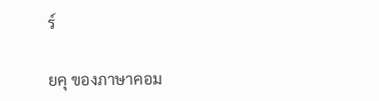ร์

ยคุ ของภาษาคอม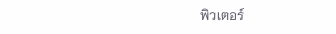พิวเตอร์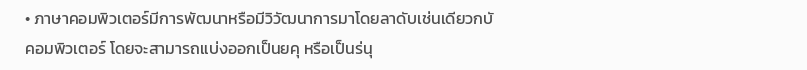• ภาษาคอมพิวเตอร์มีการพัฒนาหรือมีวิวัฒนาการมาโดยลาดับเช่นเดียวกบั
คอมพิวเตอร์ โดยจะสามารถแบ่งออกเป็นยคุ หรือเป็นร่นุ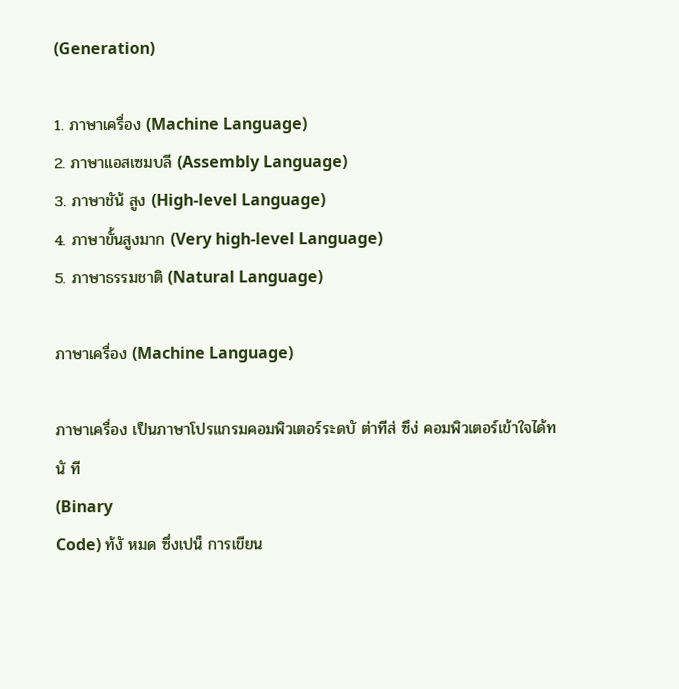(Generation)

1. ภาษาเครื่อง (Machine Language)
2. ภาษาแอสเซมบลี (Assembly Language)
3. ภาษาชัน้ สูง (High-level Language)
4. ภาษาขั้นสูงมาก (Very high-level Language)
5. ภาษาธรรมชาติ (Natural Language)

ภาษาเครื่อง (Machine Language)

ภาษาเครื่อง เป็นภาษาโปรแกรมคอมพิวเตอร์ระดบั ต่าทีส่ ซึง่ คอมพิวเตอร์เข้าใจได้ทนั ที
(Binary
Code) ท้งั หมด ซึ่งเปน็ การเขียน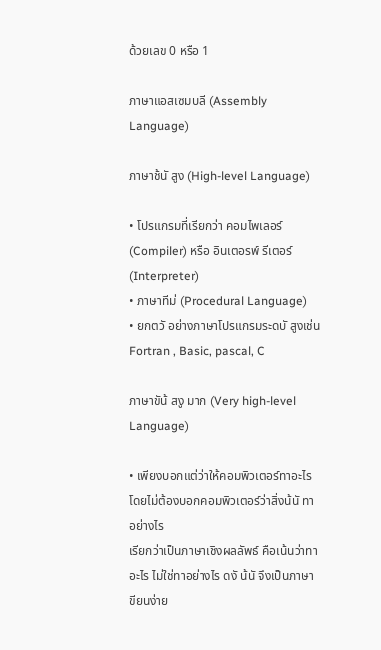ด้วยเลข 0 หรือ 1

ภาษาแอสเซมบลี (Assembly Language)

ภาษาช้นั สูง (High-level Language)

• โปรแกรมที่เรียกว่า คอมไพเลอร์ (Compiler) หรือ อินเตอรพ์ รีเตอร์(Interpreter)
• ภาษาทีม่ (Procedural Language)
• ยกตวั อย่างภาษาโปรแกรมระดบั สูงเช่น Fortran , Basic, pascal, C

ภาษาขัน้ สงู มาก (Very high-level Language)

• เพียงบอกแต่ว่าให้คอมพิวเตอร์ทาอะไร โดยไม่ต้องบอกคอมพิวเตอร์ว่าสิ่งน้นั ทาอย่างไร
เรียกว่าเป็นภาษาเชิงผลลัพธ์ คือเน้นว่าทาอะไร ไม่ใช่ทาอย่างไร ดงั น้นั จึงเป็นภาษา
ขียนง่าย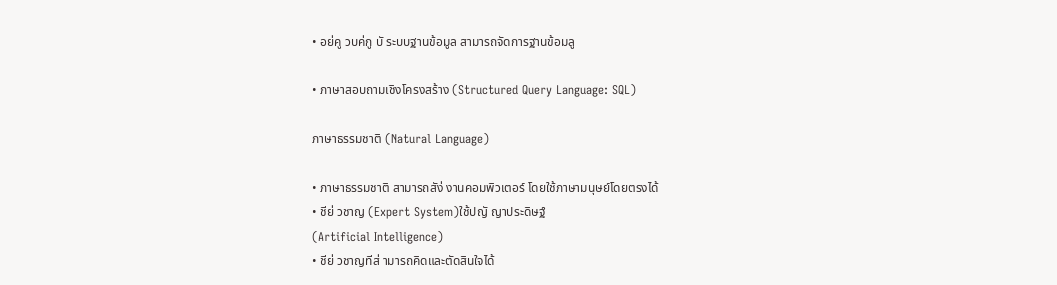• อย่คู วบค่กู บั ระบบฐานข้อมูล สามารถจัดการฐานข้อมลู

• ภาษาสอบถามเชิงโครงสร้าง (Structured Query Language: SQL)

ภาษาธรรมชาติ (Natural Language)

• ภาษาธรรมชาติ สามารถสัง่ งานคอมพิวเตอร์ โดยใช้ภาษามนุษย์โดยตรงได้
• ชีย่ วชาญ (Expert System)ใช้ปญั ญาประดิษฐ์
(Artificial Intelligence)
• ชีย่ วชาญทีส่ ามารถคิดและตัดสินใจได้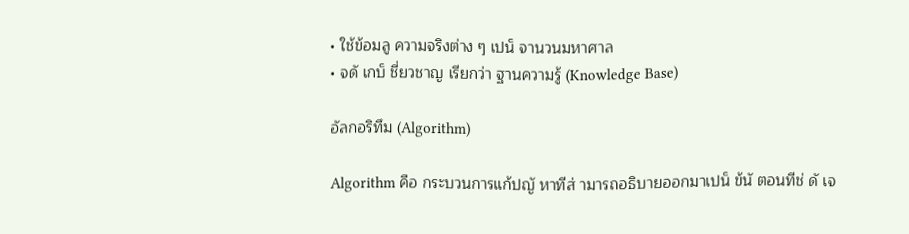• ใช้ข้อมลู ความจริงต่าง ๆ เปน็ จานวนมหาศาล
• จดั เกบ็ ชี่ยวชาญ เรียกว่า ฐานความรู้ (Knowledge Base)

อัลกอริทึม (Algorithm)

Algorithm คือ กระบวนการแก้ปญั หาทีส่ ามารถอธิบายออกมาเปน็ ข้นั ตอนทีช่ ดั เจ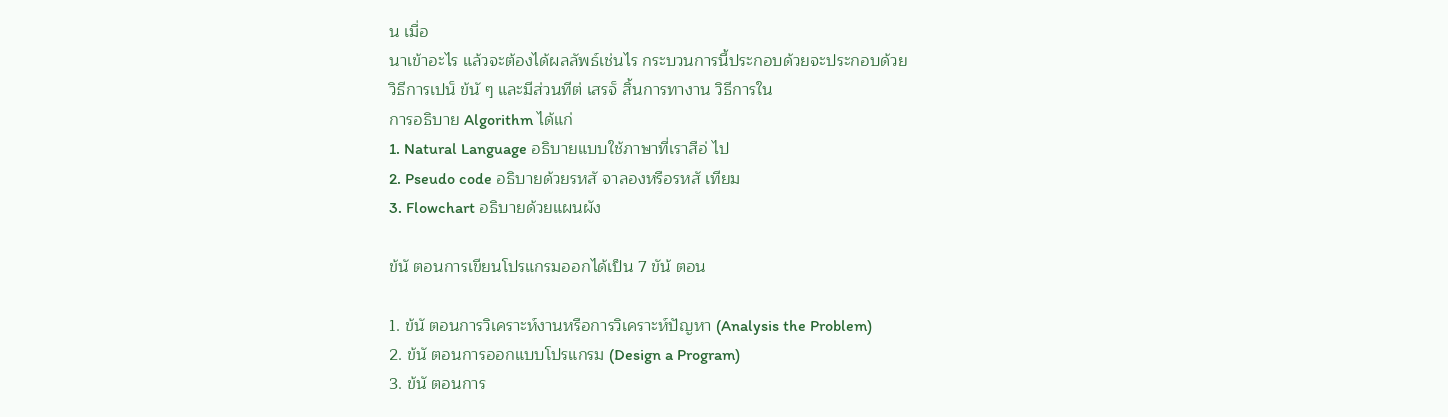น เมื่อ
นาเข้าอะไร แล้วจะต้องได้ผลลัพธ์เช่นไร กระบวนการนี้ประกอบด้วยจะประกอบด้วย
วิธีการเปน็ ข้นั ๆ และมีส่วนทีต่ เสรจ็ สิ้นการทางาน วิธีการใน
การอธิบาย Algorithm ได้แก่
1. Natural Language อธิบายแบบใช้ภาษาที่เราสือ่ ไป
2. Pseudo code อธิบายด้วยรหสั จาลองหรือรหสั เทียม
3. Flowchart อธิบายด้วยแผนผัง

ข้นั ตอนการเขียนโปรแกรมออกได้เป็น 7 ขัน้ ตอน

1. ข้นั ตอนการวิเคราะห์งานหรือการวิเคราะห์ปัญหา (Analysis the Problem)
2. ข้นั ตอนการออกแบบโปรแกรม (Design a Program)
3. ข้นั ตอนการ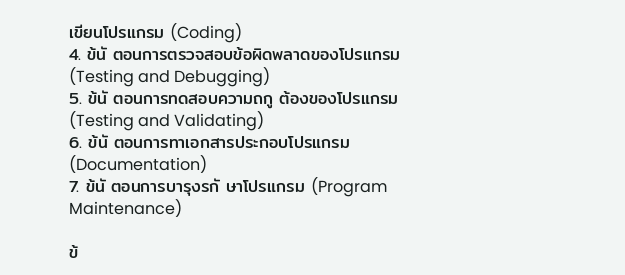เขียนโปรแกรม (Coding)
4. ข้นั ตอนการตรวจสอบข้อผิดพลาดของโปรแกรม (Testing and Debugging)
5. ข้นั ตอนการทดสอบความถกู ต้องของโปรแกรม (Testing and Validating)
6. ข้นั ตอนการทาเอกสารประกอบโปรแกรม (Documentation)
7. ข้นั ตอนการบารุงรกั ษาโปรแกรม (Program Maintenance)

ข้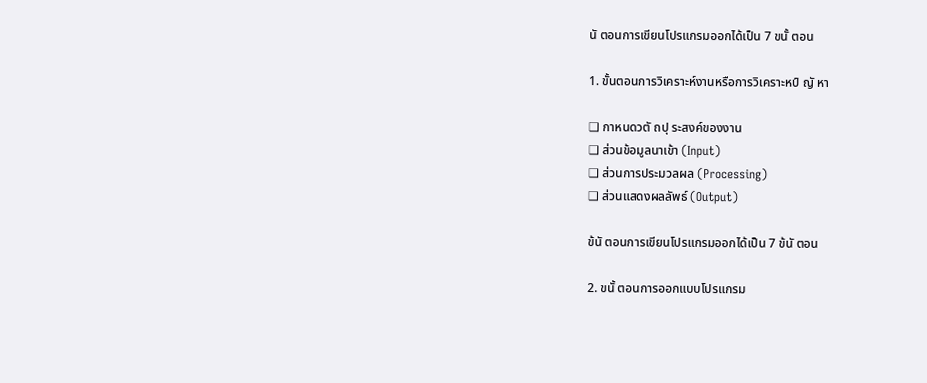นั ตอนการเขียนโปรแกรมออกได้เป็น 7 ขนั้ ตอน

1. ขั้นตอนการวิเคราะห์งานหรือการวิเคราะหป์ ญั หา

❑ กาหนดวตั ถปุ ระสงค์ของงาน
❑ ส่วนข้อมูลนาเข้า (Input)
❑ ส่วนการประมวลผล (Processing)
❑ ส่วนแสดงผลลัพธ์ (Output)

ข้นั ตอนการเขียนโปรแกรมออกได้เป็น 7 ข้นั ตอน

2. ขนั้ ตอนการออกแบบโปรแกรม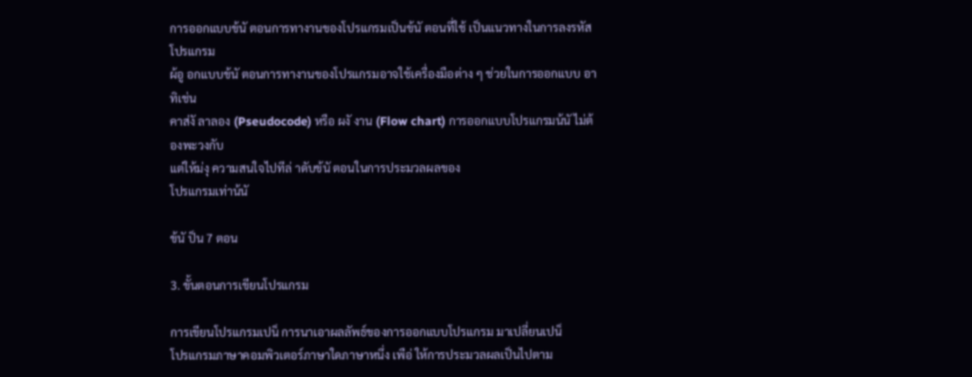การออกแบบข้นั ตอนการทางานของโปรแกรมเป็นข้นั ตอนที่ใช้ เป็นแนวทางในการลงรหัสโปรแกรม
ผ้อู อกแบบข้นั ตอนการทางานของโปรแกรมอาจใช้เครื่องมือต่าง ๆ ช่วยในการออกแบบ อาทิเช่น
คาส่งั ลาลอง (Pseudocode) หรือ ผงั งาน (Flow chart) การออกแบบโปรแกรมน้นั ไม่ต้องพะวงกับ
แต่ให้ม่งุ ความสนใจไปทีล่ าดับข้นั ตอนในการประมวลผลของ
โปรแกรมเท่าน้นั

ข้นั ป็น 7 ตอน

3. ขั้นตอนการเขียนโปรแกรม

การเขียนโปรแกรมเปน็ การนาเอาผลลัพธ์ของการออกแบบโปรแกรม มาเปลี่ยนเปน็
โปรแกรมภาษาคอมพิวเตอร์ภาษาใดภาษาหนึ่ง เพือ่ ให้การประมวลผลเป็นไปตาม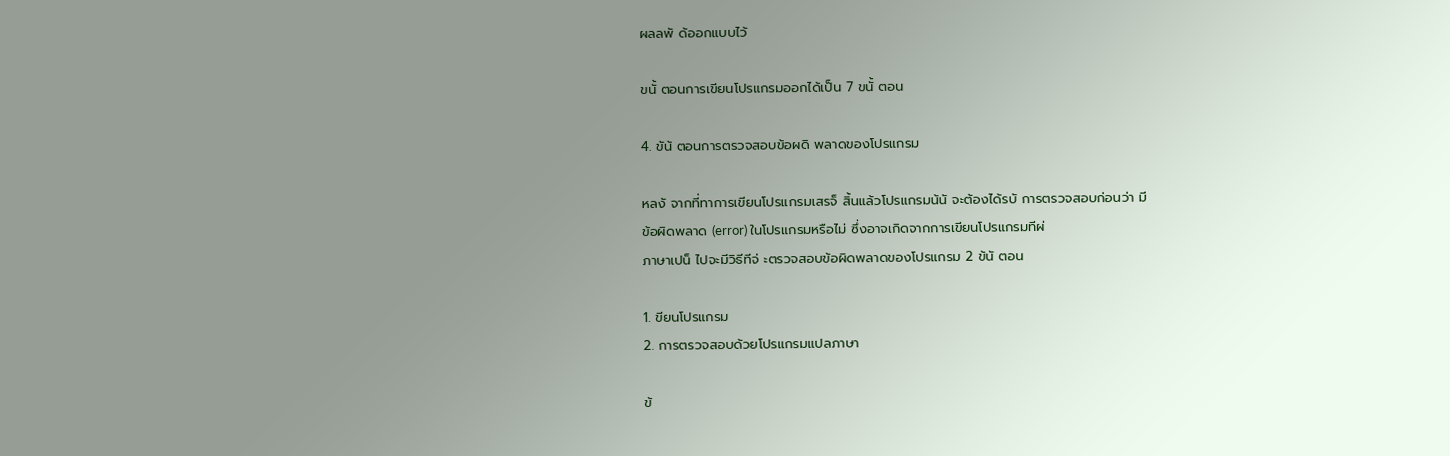ผลลพั ด้ออกแบบไว้

ขนั้ ตอนการเขียนโปรแกรมออกได้เป็น 7 ขนั้ ตอน

4. ขัน้ ตอนการตรวจสอบข้อผดิ พลาดของโปรแกรม

หลงั จากที่ทาการเขียนโปรแกรมเสรจ็ สิ้นแล้วโปรแกรมน้นั จะต้องได้รบั การตรวจสอบก่อนว่า มี
ข้อผิดพลาด (error) ในโปรแกรมหรือไม่ ซึ่งอาจเกิดจากการเขียนโปรแกรมทีผ่
ภาษาเปน็ ไปจะมีวิธีทีจ่ ะตรวจสอบข้อผิดพลาดของโปรแกรม 2 ข้นั ตอน

1. ขียนโปรแกรม
2. การตรวจสอบด้วยโปรแกรมแปลภาษา

ข้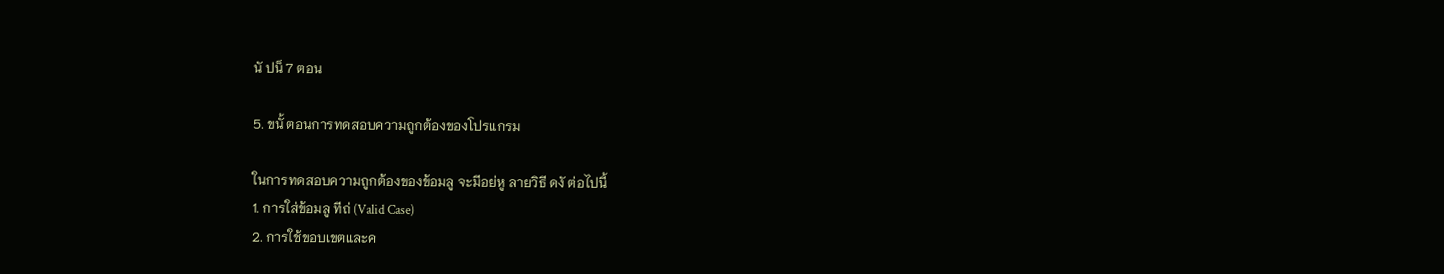นั ปน็ 7 ตอน

5. ขนั้ ตอนการทดสอบความถูกต้องของโปรแกรม

ในการทดสอบความถูกต้องของข้อมลู จะมีอย่หู ลายวิธี ดงั ต่อไปนี้
1. การใส่ข้อมลู ทีถ่ (Valid Case)
2. การใช้ขอบเขตและค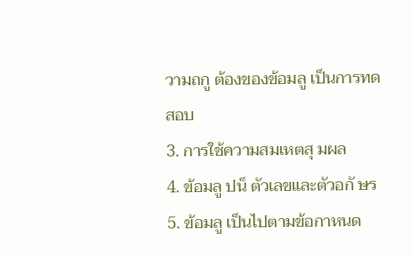วามถกู ต้องของข้อมลู เป็นการทดสอบ
3. การใช้ความสมเหตสุ มผล
4. ข้อมลู ปน็ ตัวเลขและตัวอกั ษร
5. ข้อมลู เป็นไปตามข้อกาหนด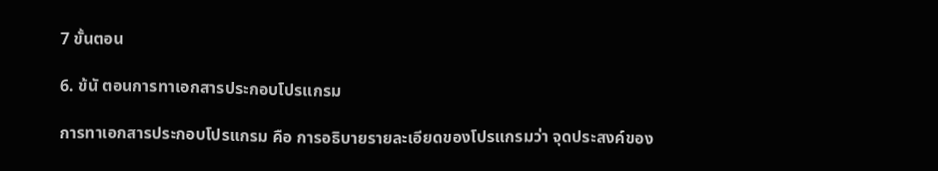7 ขั้นตอน

6. ข้นั ตอนการทาเอกสารประกอบโปรแกรม

การทาเอกสารประกอบโปรแกรม คือ การอธิบายรายละเอียดของโปรแกรมว่า จุดประสงค์ของ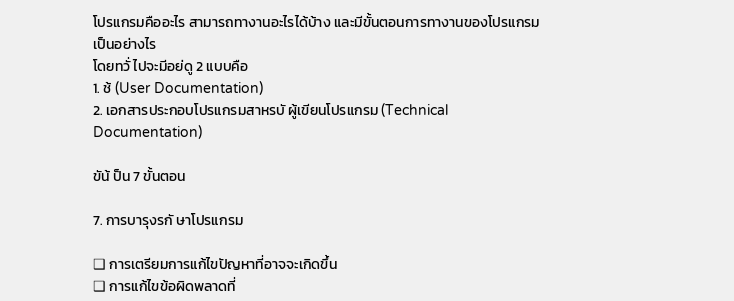โปรแกรมคืออะไร สามารถทางานอะไรได้บ้าง และมีขั้นตอนการทางานของโปรแกรมเป็นอย่างไร
โดยทวั่ ไปจะมีอย่ดู 2 แบบคือ
1. ช้ (User Documentation)
2. เอกสารประกอบโปรแกรมสาหรบั ผู้เขียนโปรแกรม (Technical Documentation)

ขัน้ ป็น 7 ขั้นตอน

7. การบารุงรกั ษาโปรแกรม

❑ การเตรียมการแก้ไขปัญหาที่อาจจะเกิดขึ้น
❑ การแก้ไขข้อผิดพลาดที่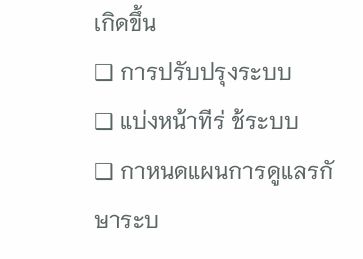เกิดขึ้น
❑ การปรับปรุงระบบ
❑ แบ่งหน้าทีร่ ช้ระบบ
❑ กาหนดแผนการดูแลรกั ษาระบ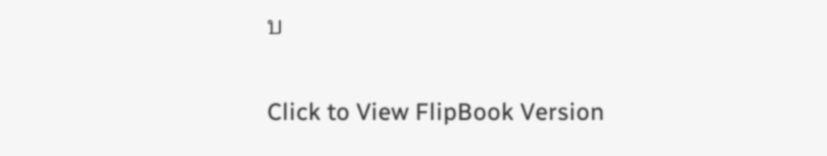บ


Click to View FlipBook Version